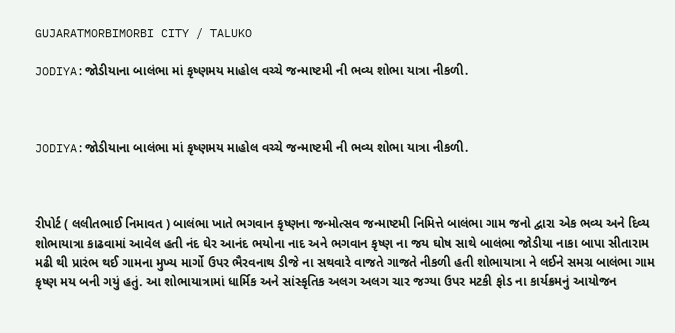GUJARATMORBIMORBI CITY / TALUKO

JODIYA:જોડીયાના બાલંભા માં કૃષ્ણમય માહોલ વચ્ચે જન્માષ્ટમી ની ભવ્ય શોભા યાત્રા નીકળી.



JODIYA:જોડીયાના બાલંભા માં કૃષ્ણમય માહોલ વચ્ચે જન્માષ્ટમી ની ભવ્ય શોભા યાત્રા નીકળી.



રીપોર્ટ ( લલીતભાઈ નિમાવત ) બાલંભા ખાતે ભગવાન કૃષ્ણના જન્મોત્સવ જન્માષ્ટમી નિમિત્તે બાલંભા ગામ જનો દ્વારા એક ભવ્ય અને દિવ્ય શોભાયાત્રા કાઢવામાં આવેલ હતી નંદ ઘેર આનંદ ભયોના નાદ અને ભગવાન કૃષ્ણ ના જય ઘોષ સાથે બાલંભા જોડીયા નાકા બાપા સીતારામ મઢી થી પ્રારંભ થઈ ગામના મુખ્ય માર્ગો ઉપર ભૈરવનાથ ડીજે ના સથવારે વાજતે ગાજતે નીકળી હતી શોભાયાત્રા ને લઈને સમગ્ર બાલંભા ગામ કૃષ્ણ મય બની ગયું હતું. આ શોભાયાત્રામાં ધાર્મિક અને સાંસ્કૃતિક અલગ અલગ ચાર જગ્યા ઉપર મટકી ફોડ ના કાર્યક્રમનું આયોજન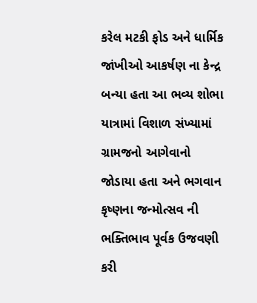કરેલ મટકી ફોડ અને ધાર્મિક જાંખીઓ આકર્ષણ ના કેન્દ્ર બન્યા હતા આ ભવ્ય શોભા યાત્રામાં વિશાળ સંખ્યામાં ગ્રામજનો આગેવાનો જોડાયા હતા અને ભગવાન કૃષ્ણના જન્મોત્સવ ની ભક્તિભાવ પૂર્વક ઉજવણી કરી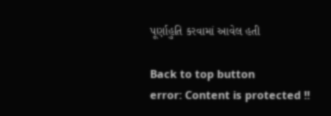પૂર્ણાહુતિ કરવામાં આવેલ હતી

Back to top button
error: Content is protected !!